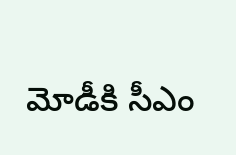మోడీకి సీఎం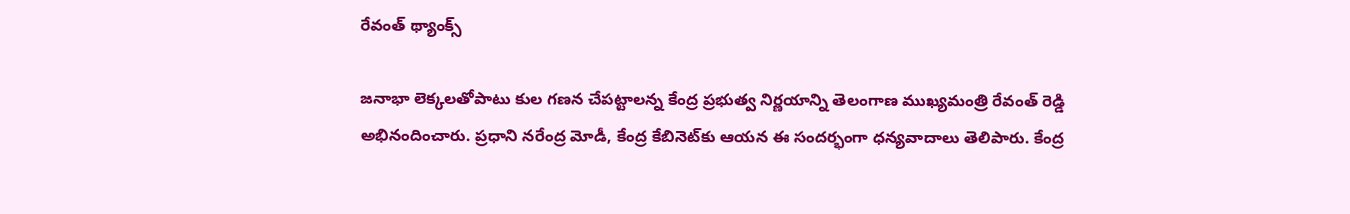రేవంత్ థ్యాంక్స్

జనాభా లెక్కలతోపాటు కుల గణన చేపట్టాలన్న కేంద్ర ప్రభుత్వ నిర్ణయాన్ని తెలంగాణ ముఖ్యమంత్రి రేవంత్ రెడ్డి అభినందించారు. ప్రధాని నరేంద్ర మోడీ, కేంద్ర కేబినెట్‌కు ఆయన ఈ సందర్భంగా ధన్యవాదాలు తెలిపారు. కేంద్ర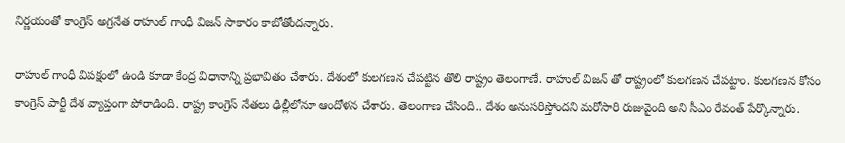నిర్ణయంతో కాంగ్రెస్ అగ్రనేత రాహుల్ గాంధీ విజన్ సాకారం కాబోతోందన్నారు.

రాహుల్ గాంధీ విపక్షంలో ఉండి కూడా కేంద్ర విధానాన్ని ప్రభావితం చేశారు. దేశంలో కులగణన చేపట్టిన తొలి రాష్ట్రం తెలంగాణే. రాహుల్ విజన్ తో రాష్ట్రంలో కులగణన చేపట్టాం. కులగణన కోసం కాంగ్రెస్ పార్టీ దేశ వ్యాప్తంగా పోరాడింది. రాష్ట్ర కాంగ్రెస్ నేతలు ఢిల్లీలోనూ ఆందోళన చేశారు. తెలంగాణ చేసింది.. దేశం అనుసరిస్తోందని మరోసారి రుజువైంది అని సీఎం రేవంత్ పేర్కొన్నారు.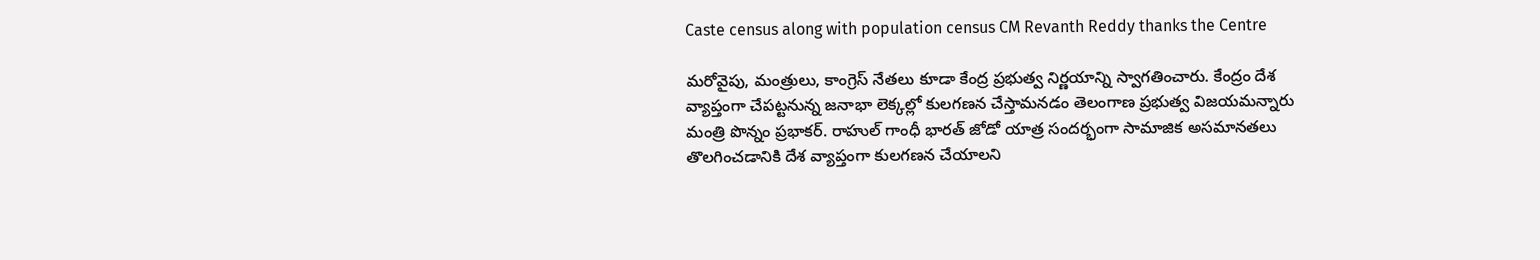Caste census along with population census CM Revanth Reddy thanks the Centre

మరోవైపు, మంత్రులు, కాంగ్రెస్ నేతలు కూడా కేంద్ర ప్రభుత్వ నిర్ణయాన్ని స్వాగతించారు. కేంద్రం దేశ వ్యాప్తంగా చేపట్టనున్న జనాభా లెక్కల్లో కులగణన చేస్తామనడం తెలంగాణ ప్రభుత్వ విజయమన్నారు మంత్రి పొన్నం ప్రభాకర్. రాహుల్ గాంధీ భారత్ జోడో యాత్ర సందర్భంగా సామాజిక అసమానతలు తొలగించడానికి దేశ వ్యాప్తంగా కులగణన చేయాలని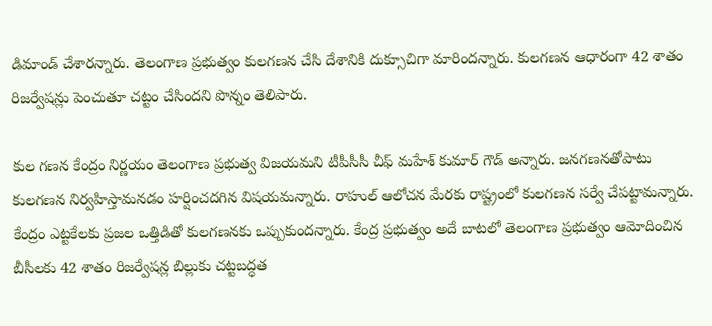డిమాండ్ చేశారన్నారు. తెలంగాణ ప్రభుత్వం కులగణన చేసి దేశానికి దుక్సూచిగా మారిందన్నారు. కులగణన ఆధారంగా 42 శాతం రిజర్వేషన్లు పెంచుతూ చట్టం చేసిందని పొన్నం తెలిపారు.

కుల గణన కేంద్రం నిర్ణయం తెలంగాణ ప్రభుత్వ విజయమని టీపీసీసీ చీఫ్ మహేశ్ కుమార్ గౌడ్ అన్నారు. జనగణనతోపాటు కులగణన నిర్వహిస్తామనడం హర్షించదగిన విషయమన్నారు. రాహుల్ ఆలోచన మేరకు రాష్ట్రంలో కులగణన సర్వే చేపట్టామన్నారు. కేంద్రం ఎట్టకేలకు ప్రజల ఒత్తిడితో కులగణనకు ఒప్పుకుందన్నారు. కేంద్ర ప్రభుత్వం అదే బాటలో తెలంగాణ ప్రభుత్వం ఆమోదించిన బీసీలకు 42 శాతం రిజర్వేషన్ల బిల్లుకు చట్టబద్ధత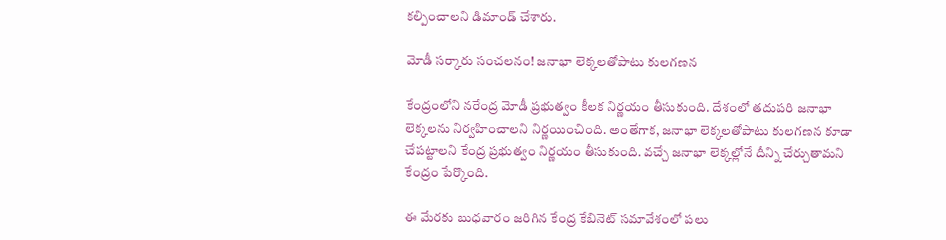కల్పించాలని డిమాండ్ చేశారు.

మోడీ సర్కారు సంచలనం! జనాభా లెక్కలతోపాటు కులగణన

కేంద్రంలోని నరేంద్ర మోడీ ప్రభుత్వం కీలక నిర్ణయం తీసుకుంది. దేశంలో తదుపరి జనాభా లెక్కలను నిర్వహించాలని నిర్ణయించింది. అంతేగాక, జనాభా లెక్కలతోపాటు కులగణన కూడా చేపట్టాలని కేంద్ర ప్రభుత్వం నిర్ణయం తీసుకుంది. వచ్చే జనాభా లెక్కల్లోనే దీన్ని చేర్చుతామని కేంద్రం పేర్కొంది.

ఈ మేరకు బుధవారం జరిగిన కేంద్ర కేబినెట్ సమావేశంలో పలు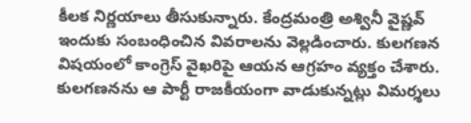కీలక నిర్ణయాలు తీసుకున్నారు. కేంద్రమంత్రి అశ్వినీ వైష్ణవ్ ఇందుకు సంబంధించిన వివరాలను వెల్లడించారు. కులగణన విషయంలో కాంగ్రెస్‌ వైఖరిపై ఆయన ఆగ్రహం వ్యక్తం చేశారు. కులగణనను ఆ పార్టీ రాజకీయంగా వాడుకున్నట్లు విమర్శలు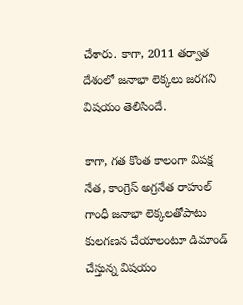చేశారు. కాగా, 2011 తర్వాత దేశంలో జనాభా లెక్కలు జరగని విషయం తెలిసిందే.

కాగా, గత కొంత కాలంగా విపక్ష నేత, కాంగ్రెస్ అగ్రనేత రాహుల్ గాంధీ జనాభా లెక్కలతోపాటు కులగణన చేయాలంటూ డిమాండ్ చేస్తున్న విషయం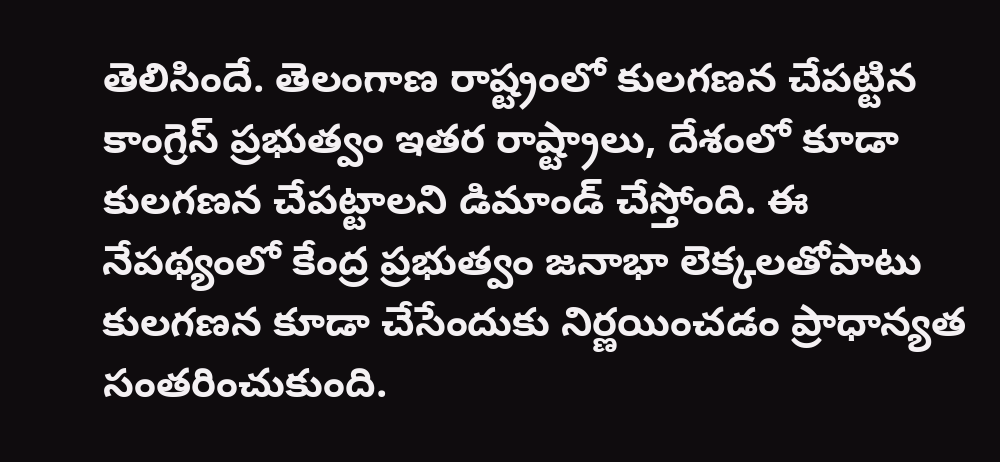తెలిసిందే. తెలంగాణ రాష్ట్రంలో కులగణన చేపట్టిన కాంగ్రెస్ ప్రభుత్వం ఇతర రాష్ట్రాలు, దేశంలో కూడా కులగణన చేపట్టాలని డిమాండ్ చేస్తోంది. ఈ నేపథ్యంలో కేంద్ర ప్రభుత్వం జనాభా లెక్కలతోపాటు కులగణన కూడా చేసేందుకు నిర్ణయించడం ప్రాధాన్యత సంతరించుకుంది.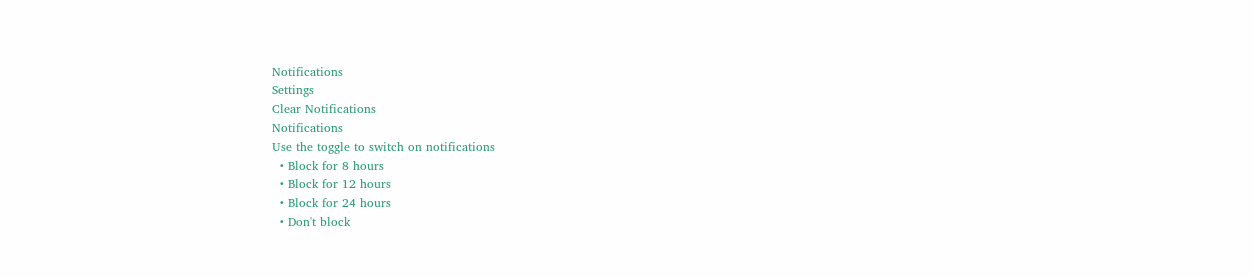Notifications
Settings
Clear Notifications
Notifications
Use the toggle to switch on notifications
  • Block for 8 hours
  • Block for 12 hours
  • Block for 24 hours
  • Don't block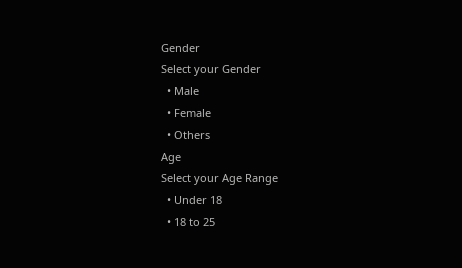Gender
Select your Gender
  • Male
  • Female
  • Others
Age
Select your Age Range
  • Under 18
  • 18 to 25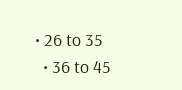• 26 to 35
  • 36 to 45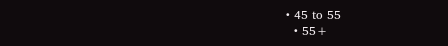• 45 to 55
  • 55+